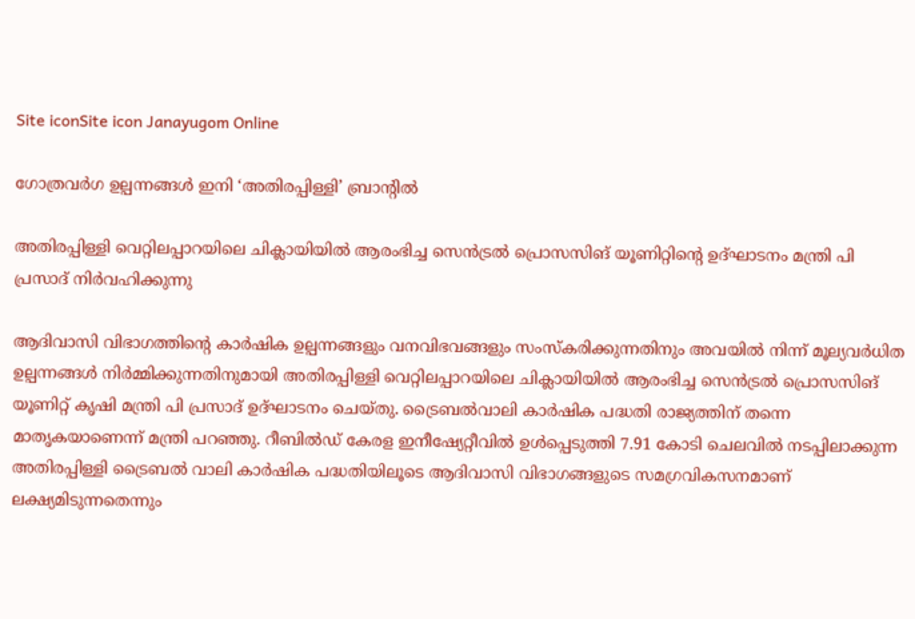Site iconSite icon Janayugom Online

ഗോത്രവർഗ ഉല്പന്നങ്ങൾ ഇനി ‘അതിരപ്പിള്ളി’ ബ്രാന്റിൽ

അതിരപ്പിള്ളി വെറ്റിലപ്പാറയിലെ ചിക്ലായിയിൽ ആരംഭിച്ച സെൻട്രൽ പ്രൊസസിങ് യൂണിറ്റിന്റെ ഉദ്ഘാടനം മന്ത്രി പി പ്രസാദ് നിർവഹിക്കുന്നു

ആദിവാസി വിഭാഗത്തിന്റെ കാർഷിക ഉല്പന്നങ്ങളും വനവിഭവങ്ങളും സംസ്കരിക്കുന്നതിനും അവയിൽ നിന്ന് മൂല്യവർധിത ഉല്പന്നങ്ങൾ നിർമ്മിക്കുന്നതിനുമായി അതിരപ്പിള്ളി വെറ്റിലപ്പാറയിലെ ചിക്ലായിയിൽ ആരംഭിച്ച സെൻട്രൽ പ്രൊസസിങ് യൂണിറ്റ് കൃഷി മന്ത്രി പി പ്രസാദ് ഉദ്ഘാടനം ചെയ്തു. ട്രൈബൽവാലി കാർഷിക പദ്ധതി രാജ്യത്തിന് തന്നെ മാതൃകയാണെന്ന് മന്ത്രി പറഞ്ഞു. റീബിൽഡ് കേരള ഇനീഷ്യേറ്റീവിൽ ഉൾപ്പെടുത്തി 7.91 കോടി ചെലവിൽ നടപ്പിലാക്കുന്ന അതിരപ്പിള്ളി ട്രൈബൽ വാലി കാർഷിക പദ്ധതിയിലൂടെ ആദിവാസി വിഭാഗങ്ങളുടെ സമഗ്രവികസനമാണ് ലക്ഷ്യമിടുന്നതെന്നും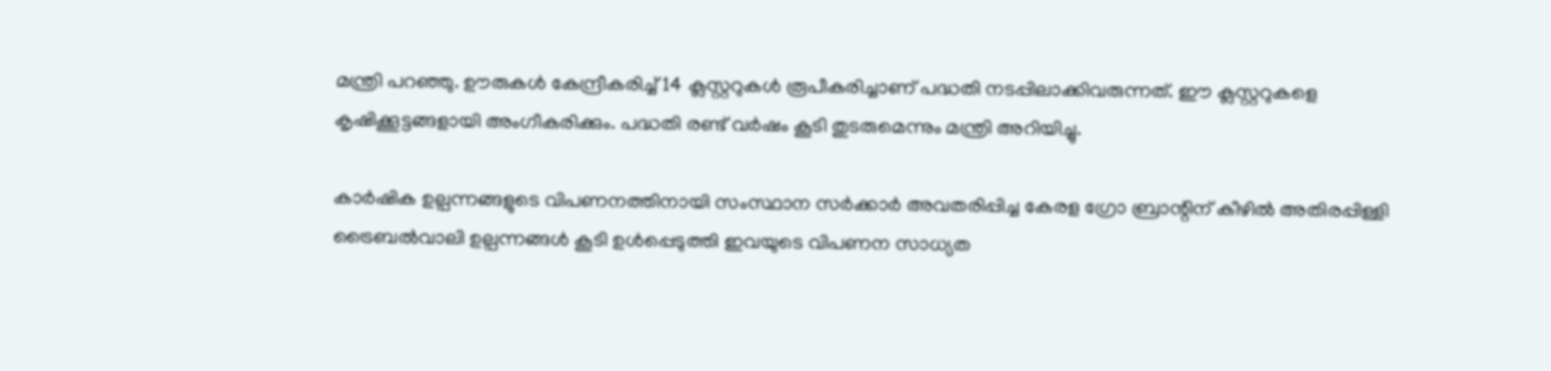മന്ത്രി പറഞ്ഞു. ഊരുകൾ കേന്ദ്രീകരിച്ച് 14 ക്ലസ്റ്ററുകൾ രൂപീകരിച്ചാണ് പദ്ധതി നടപ്പിലാക്കിവരുന്നത്. ഈ ക്ലസ്റ്ററുകളെ കൃഷിക്കൂട്ടങ്ങളായി അംഗീകരിക്കും. പദ്ധതി രണ്ട് വർഷം കൂടി തുടരുമെന്നും മന്ത്രി അറിയിച്ചു.

കാർഷിക ഉല്പന്നങ്ങളുടെ വിപണനത്തിനായി സംസ്ഥാന സർക്കാർ അവതരിപ്പിച്ച കേരള ഗ്രോ ബ്രാന്റിന് കീഴിൽ അതിരപ്പിള്ളി ട്രൈബൽവാലി ഉല്പന്നങ്ങൾ കൂടി ഉൾപ്പെടുത്തി ഇവയുടെ വിപണന സാധ്യത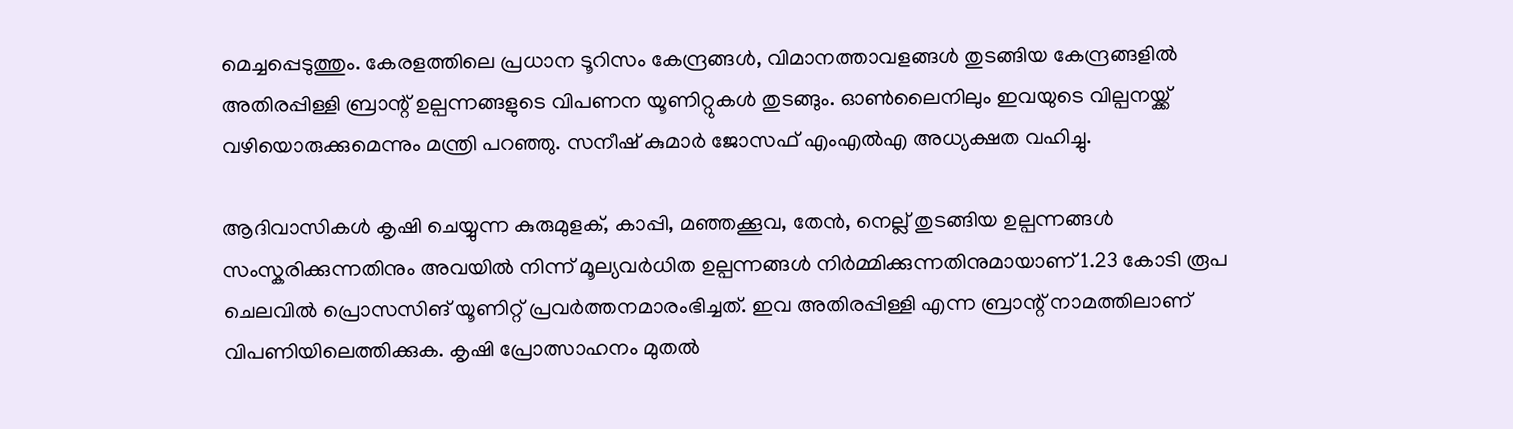മെച്ചപ്പെടുത്തും. കേരളത്തിലെ പ്രധാന ടൂറിസം കേന്ദ്രങ്ങൾ, വിമാനത്താവളങ്ങൾ തുടങ്ങിയ കേന്ദ്രങ്ങളിൽ അതിരപ്പിള്ളി ബ്രാന്റ് ഉല്പന്നങ്ങളുടെ വിപണന യൂണിറ്റുകൾ തുടങ്ങും. ഓൺലൈനിലും ഇവയുടെ വില്പനയ്ക്ക് വഴിയൊരുക്കുമെന്നും മന്ത്രി പറഞ്ഞു. സനീഷ് കുമാർ ജോസഫ് എംഎൽഎ അധ്യക്ഷത വഹിച്ചു.

ആദിവാസികള്‍ കൃഷി ചെയ്യുന്ന കുരുമുളക്, കാപ്പി, മഞ്ഞക്കൂവ, തേൻ, നെല്ല് തുടങ്ങിയ ഉല്പന്നങ്ങൾ സംസ്കരിക്കുന്നതിനും അവയിൽ നിന്ന് മൂല്യവർധിത ഉല്പന്നങ്ങൾ നിർമ്മിക്കുന്നതിനുമായാണ് 1.23 കോടി രൂപ ചെലവിൽ പ്രൊസസിങ് യൂണിറ്റ് പ്രവർത്തനമാരംഭിച്ചത്. ഇവ അതിരപ്പിള്ളി എന്ന ബ്രാന്റ് നാമത്തിലാണ് വിപണിയിലെത്തിക്കുക. കൃഷി പ്രോത്സാഹനം മുതൽ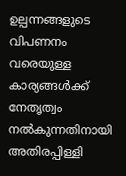ഉല്പന്നങ്ങളുടെ വിപണനം വരെയുള്ള കാര്യങ്ങൾക്ക് നേതൃത്വം നൽകുന്നതിനായി അതിരപ്പിള്ളി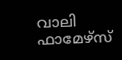വാലി ഫാമേഴ്സ്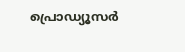പ്രൊഡ്യൂസർ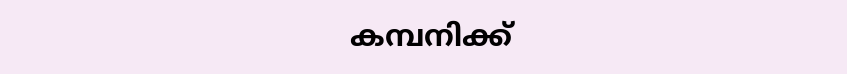കമ്പനിക്ക്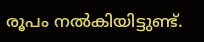രൂപം നൽകിയിട്ടുണ്ട്.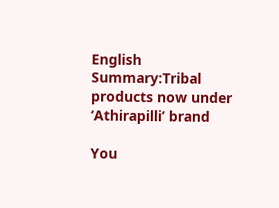English Summary:Tribal products now under ‘Athirapilli’ brand

You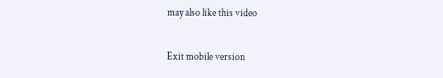may also like this video

Exit mobile version